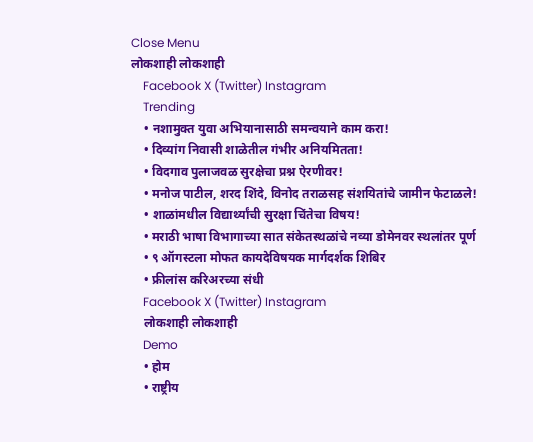Close Menu
लोकशाही लोकशाही
    Facebook X (Twitter) Instagram
    Trending
    • नशामुक्त युवा अभियानासाठी समन्वयाने काम करा!
    • दिव्यांग निवासी शाळेतील गंभीर अनियमितता!
    • विदगाव पुलाजवळ सुरक्षेचा प्रश्न ऐरणीवर!
    • मनोज पाटील, शरद शिंदे, विनोद तराळसह संशयितांचे जामीन फेटाळले!
    • शाळांमधील विद्यार्थ्यांची सुरक्षा चिंतेचा विषय!
    • मराठी भाषा विभागाच्या सात संकेतस्थळांचे नव्या डोमेनवर स्थलांतर पूर्ण
    • ९ ऑगस्टला मोफत कायदेविषयक मार्गदर्शक शिबिर
    • फ्रीलांस करिअरच्या संधी
    Facebook X (Twitter) Instagram
    लोकशाही लोकशाही
    Demo
    • होम
    • राष्ट्रीय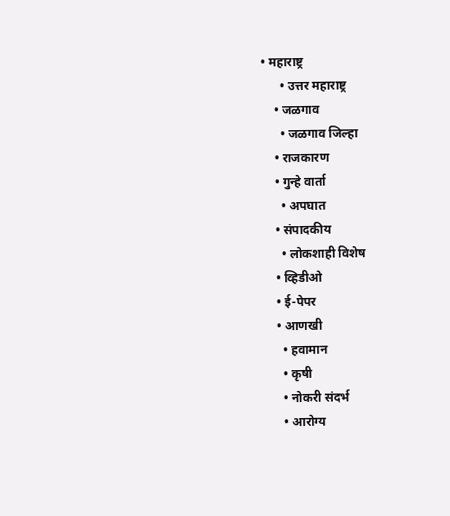• महाराष्ट्र
      • उत्तर महाराष्ट्र
    • जळगाव
      • जळगाव जिल्हा
    • राजकारण
    • गुन्हे वार्ता
      • अपघात
    • संपादकीय
      • लोकशाही विशेष
    • व्हिडीओ
    • ई-पेपर
    • आणखी
      • हवामान
      • कृषी
      • नोकरी संदर्भ
      • आरोग्य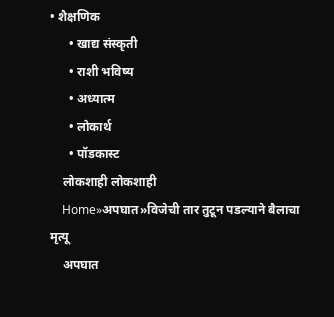• शैक्षणिक
      • खाद्य संस्कृती
      • राशी भविष्य
      • अध्यात्म
      • लोकार्थ
      • पॉडकास्ट
    लोकशाही लोकशाही
    Home»अपघात»विजेची तार तुटून पडल्याने बैलाचा मृत्यू
    अपघात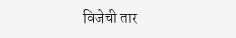विजेची तार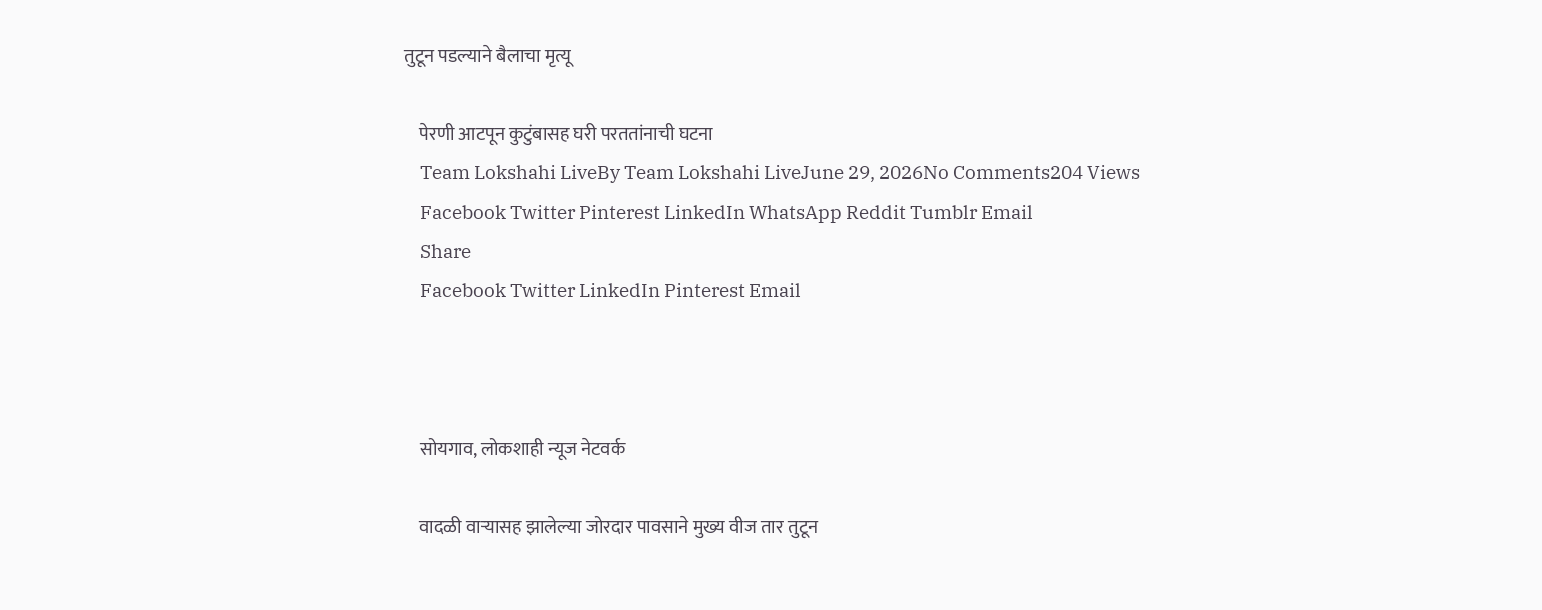तुटून पडल्याने बैलाचा मृत्यू

    पेरणी आटपून कुटुंबासह घरी परततांनाची घटना
    Team Lokshahi LiveBy Team Lokshahi LiveJune 29, 2026No Comments204 Views
    Facebook Twitter Pinterest LinkedIn WhatsApp Reddit Tumblr Email
    Share
    Facebook Twitter LinkedIn Pinterest Email



    सोयगाव, लोकशाही न्यूज नेटवर्क

    वादळी वाऱ्यासह झालेल्या जोरदार पावसाने मुख्य वीज तार तुटून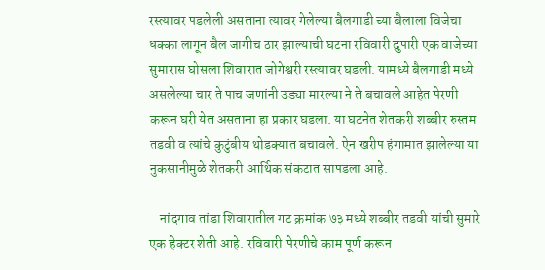रस्त्यावर पडलेली असताना त्यावर गेलेल्या बैलगाडी च्या बैलाला विजेचा धक्का लागून बैल जागीच ठार झाल्याची घटना रविवारी दुपारी एक वाजेच्या सुमारास घोसला शिवारात जोगेश्वरी रस्त्यावर घडली. यामध्ये बैलगाडी मध्ये असलेल्या चार ते पाच जणांनी उड्या मारल्या ने ते बचावले आहेत पेरणी करून घरी येत असताना हा प्रकार घडला. या घटनेत शेतकरी शब्बीर रुस्तम तडवी व त्यांचे कुटुंबीय थोडक्यात बचावले. ऐन खरीप हंगामात झालेल्या या नुकसानीमुळे शेतकरी आर्थिक संकटात सापडला आहे.

    नांदगाव तांडा शिवारातील गट क्रमांक ७३ मध्ये शब्बीर तडवी यांची सुमारे एक हेक्टर शेती आहे. रविवारी पेरणीचे काम पूर्ण करून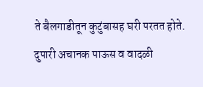ते बैलगाडीतून कुटुंबासह घरी परतत होते. दुपारी अचानक पाऊस व वादळी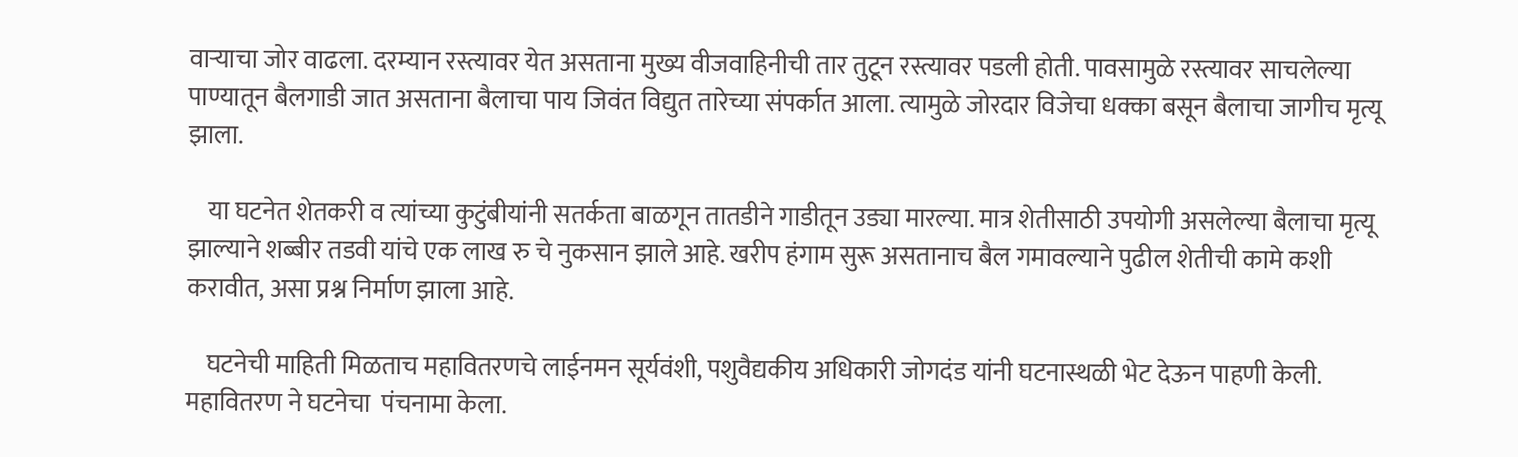वाऱ्याचा जोर वाढला. दरम्यान रस्त्यावर येत असताना मुख्य वीजवाहिनीची तार तुटून रस्त्यावर पडली होती. पावसामुळे रस्त्यावर साचलेल्या पाण्यातून बैलगाडी जात असताना बैलाचा पाय जिवंत विद्युत तारेच्या संपर्कात आला. त्यामुळे जोरदार विजेचा धक्का बसून बैलाचा जागीच मृत्यू झाला.

    या घटनेत शेतकरी व त्यांच्या कुटुंबीयांनी सतर्कता बाळगून तातडीने गाडीतून उड्या मारल्या. मात्र शेतीसाठी उपयोगी असलेल्या बैलाचा मृत्यू झाल्याने शब्बीर तडवी यांचे एक लाख रु चे नुकसान झाले आहे. खरीप हंगाम सुरू असतानाच बैल गमावल्याने पुढील शेतीची कामे कशी करावीत, असा प्रश्न निर्माण झाला आहे.

    घटनेची माहिती मिळताच महावितरणचे लाईनमन सूर्यवंशी, पशुवैद्यकीय अधिकारी जोगदंड यांनी घटनास्थळी भेट देऊन पाहणी केली. महावितरण ने घटनेचा  पंचनामा केला.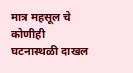मात्र महसूल चे कोणीही घटनास्थळी दाखल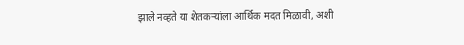झाले नव्हते या शेतकऱ्यांला आर्थिक मदत मिळावी, अशी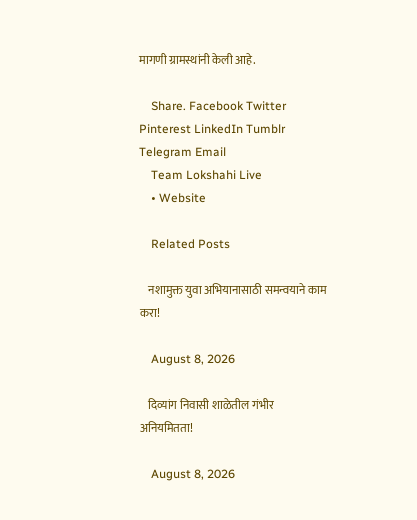मागणी ग्रामस्थांनी केली आहे.

    Share. Facebook Twitter Pinterest LinkedIn Tumblr Telegram Email
    Team Lokshahi Live
    • Website

    Related Posts

    नशामुक्त युवा अभियानासाठी समन्वयाने काम करा!

    August 8, 2026

    दिव्यांग निवासी शाळेतील गंभीर अनियमितता!

    August 8, 2026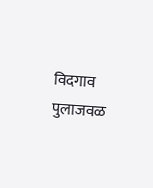विदगाव पुलाजवळ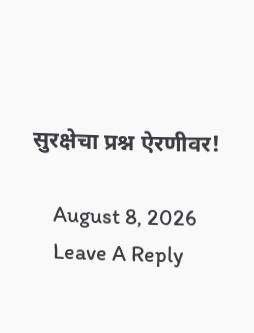सुरक्षेचा प्रश्न ऐरणीवर!

    August 8, 2026
    Leave A Reply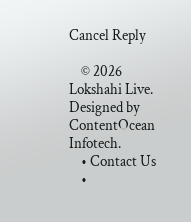Cancel Reply

    © 2026 Lokshahi Live. Designed by ContentOcean Infotech.
    • Contact Us
    •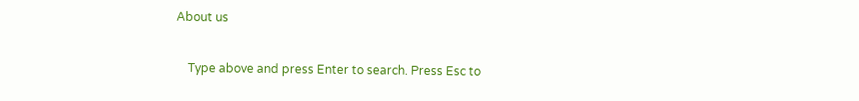About us

    Type above and press Enter to search. Press Esc to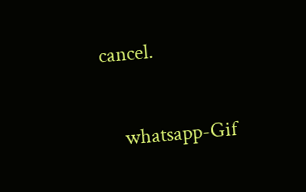cancel.

    whatsapp-Gif